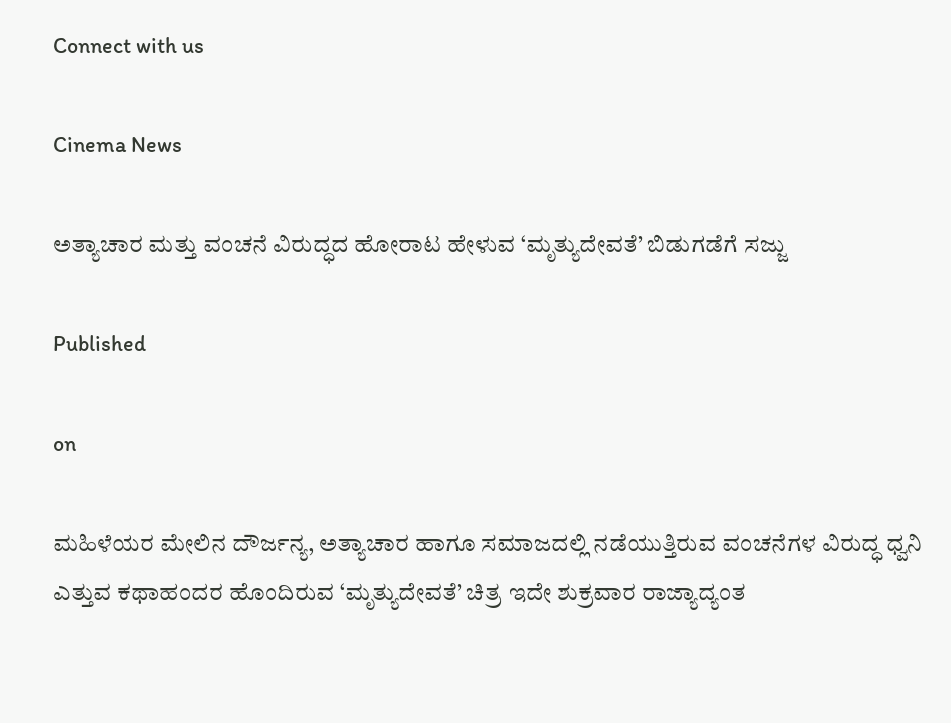Connect with us

Cinema News

ಅತ್ಯಾಚಾರ ಮತ್ತು ವಂಚನೆ ವಿರುದ್ಧದ ಹೋರಾಟ ಹೇಳುವ ‘ಮೃತ್ಯುದೇವತೆ’ ಬಿಡುಗಡೆಗೆ ಸಜ್ಜು

Published

on

ಮಹಿಳೆಯರ ಮೇಲಿನ ದೌರ್ಜನ್ಯ, ಅತ್ಯಾಚಾರ ಹಾಗೂ ಸಮಾಜದಲ್ಲಿ ನಡೆಯುತ್ತಿರುವ ವಂಚನೆಗಳ ವಿರುದ್ಧ ಧ್ವನಿ ಎತ್ತುವ ಕಥಾಹಂದರ ಹೊಂದಿರುವ ‘ಮೃತ್ಯುದೇವತೆ’ ಚಿತ್ರ ಇದೇ ಶುಕ್ರವಾರ ರಾಜ್ಯಾದ್ಯಂತ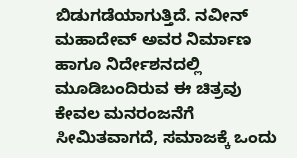ಬಿಡುಗಡೆಯಾಗುತ್ತಿದೆ. ನವೀನ್ ಮಹಾದೇವ್ ಅವರ ನಿರ್ಮಾಣ ಹಾಗೂ ನಿರ್ದೇಶನದಲ್ಲಿ ಮೂಡಿಬಂದಿರುವ ಈ ಚಿತ್ರವು ಕೇವಲ ಮನರಂಜನೆಗೆ ಸೀಮಿತವಾಗದೆ, ಸಮಾಜಕ್ಕೆ ಒಂದು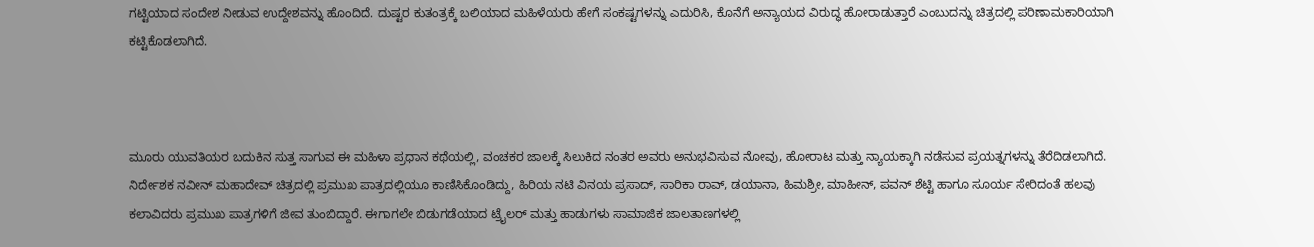ಗಟ್ಟಿಯಾದ ಸಂದೇಶ ನೀಡುವ ಉದ್ದೇಶವನ್ನು ಹೊಂದಿದೆ. ದುಷ್ಟರ ಕುತಂತ್ರಕ್ಕೆ ಬಲಿಯಾದ ಮಹಿಳೆಯರು ಹೇಗೆ ಸಂಕಷ್ಟಗಳನ್ನು ಎದುರಿಸಿ, ಕೊನೆಗೆ ಅನ್ಯಾಯದ ವಿರುದ್ಧ ಹೋರಾಡುತ್ತಾರೆ ಎಂಬುದನ್ನು ಚಿತ್ರದಲ್ಲಿ ಪರಿಣಾಮಕಾರಿಯಾಗಿ ಕಟ್ಟಿಕೊಡಲಾಗಿದೆ.



ಮೂರು ಯುವತಿಯರ ಬದುಕಿನ ಸುತ್ತ ಸಾಗುವ ಈ ಮಹಿಳಾ ಪ್ರಧಾನ ಕಥೆಯಲ್ಲಿ, ವಂಚಕರ ಜಾಲಕ್ಕೆ ಸಿಲುಕಿದ ನಂತರ ಅವರು ಅನುಭವಿಸುವ ನೋವು, ಹೋರಾಟ ಮತ್ತು ನ್ಯಾಯಕ್ಕಾಗಿ ನಡೆಸುವ ಪ್ರಯತ್ನಗಳನ್ನು ತೆರೆದಿಡಲಾಗಿದೆ. ನಿರ್ದೇಶಕ ನವೀನ್ ಮಹಾದೇವ್ ಚಿತ್ರದಲ್ಲಿ ಪ್ರಮುಖ ಪಾತ್ರದಲ್ಲಿಯೂ ಕಾಣಿಸಿಕೊಂಡಿದ್ದು, ಹಿರಿಯ ನಟಿ ವಿನಯ ಪ್ರಸಾದ್, ಸಾರಿಕಾ ರಾವ್, ಡಯಾನಾ, ಹಿಮಶ್ರೀ, ಮಾಹೀನ್, ಪವನ್ ಶೆಟ್ಟಿ ಹಾಗೂ ಸೂರ್ಯ ಸೇರಿದಂತೆ ಹಲವು ಕಲಾವಿದರು ಪ್ರಮುಖ ಪಾತ್ರಗಳಿಗೆ ಜೀವ ತುಂಬಿದ್ದಾರೆ. ಈಗಾಗಲೇ ಬಿಡುಗಡೆಯಾದ ಟ್ರೈಲರ್ ಮತ್ತು ಹಾಡುಗಳು ಸಾಮಾಜಿಕ ಜಾಲತಾಣಗಳಲ್ಲಿ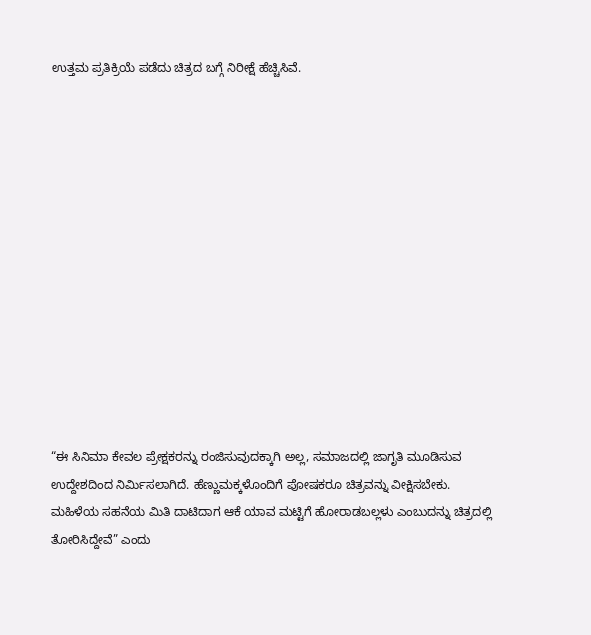ಉತ್ತಮ ಪ್ರತಿಕ್ರಿಯೆ ಪಡೆದು ಚಿತ್ರದ ಬಗ್ಗೆ ನಿರೀಕ್ಷೆ ಹೆಚ್ಚಿಸಿವೆ.













“ಈ ಸಿನಿಮಾ ಕೇವಲ ಪ್ರೇಕ್ಷಕರನ್ನು ರಂಜಿಸುವುದಕ್ಕಾಗಿ ಅಲ್ಲ, ಸಮಾಜದಲ್ಲಿ ಜಾಗೃತಿ ಮೂಡಿಸುವ ಉದ್ದೇಶದಿಂದ ನಿರ್ಮಿಸಲಾಗಿದೆ. ಹೆಣ್ಣುಮಕ್ಕಳೊಂದಿಗೆ ಪೋಷಕರೂ ಚಿತ್ರವನ್ನು ವೀಕ್ಷಿಸಬೇಕು. ಮಹಿಳೆಯ ಸಹನೆಯ ಮಿತಿ ದಾಟಿದಾಗ ಆಕೆ ಯಾವ ಮಟ್ಟಿಗೆ ಹೋರಾಡಬಲ್ಲಳು ಎಂಬುದನ್ನು ಚಿತ್ರದಲ್ಲಿ ತೋರಿಸಿದ್ದೇವೆ” ಎಂದು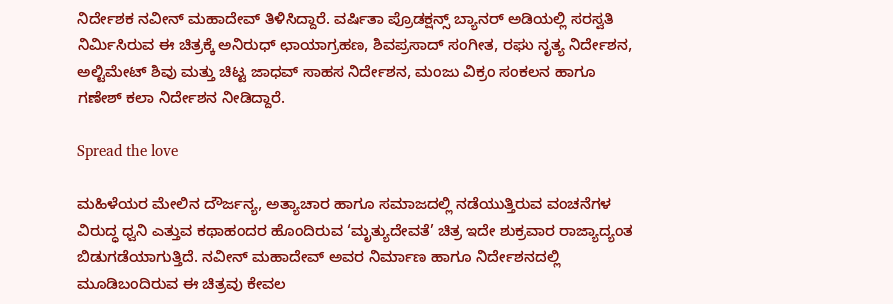ನಿರ್ದೇಶಕ ನವೀನ್ ಮಹಾದೇವ್ ತಿಳಿಸಿದ್ದಾರೆ. ವರ್ಷಿತಾ ಪ್ರೊಡಕ್ಷನ್ಸ್ ಬ್ಯಾನರ್ ಅಡಿಯಲ್ಲಿ ಸರಸ್ವತಿ ನಿರ್ಮಿಸಿರುವ ಈ ಚಿತ್ರಕ್ಕೆ ಅನಿರುಧ್ ಛಾಯಾಗ್ರಹಣ, ಶಿವಪ್ರಸಾದ್ ಸಂಗೀತ, ರಘು ನೃತ್ಯ ನಿರ್ದೇಶನ, ಅಲ್ಟಿಮೇಟ್ ಶಿವು ಮತ್ತು ಚಿಟ್ಟ ಜಾಧವ್ ಸಾಹಸ ನಿರ್ದೇಶನ, ಮಂಜು ವಿಕ್ರಂ ಸಂಕಲನ ಹಾಗೂ ಗಣೇಶ್ ಕಲಾ ನಿರ್ದೇಶನ ನೀಡಿದ್ದಾರೆ.

Spread the love

ಮಹಿಳೆಯರ ಮೇಲಿನ ದೌರ್ಜನ್ಯ, ಅತ್ಯಾಚಾರ ಹಾಗೂ ಸಮಾಜದಲ್ಲಿ ನಡೆಯುತ್ತಿರುವ ವಂಚನೆಗಳ ವಿರುದ್ಧ ಧ್ವನಿ ಎತ್ತುವ ಕಥಾಹಂದರ ಹೊಂದಿರುವ ‘ಮೃತ್ಯುದೇವತೆ’ ಚಿತ್ರ ಇದೇ ಶುಕ್ರವಾರ ರಾಜ್ಯಾದ್ಯಂತ ಬಿಡುಗಡೆಯಾಗುತ್ತಿದೆ. ನವೀನ್ ಮಹಾದೇವ್ ಅವರ ನಿರ್ಮಾಣ ಹಾಗೂ ನಿರ್ದೇಶನದಲ್ಲಿ ಮೂಡಿಬಂದಿರುವ ಈ ಚಿತ್ರವು ಕೇವಲ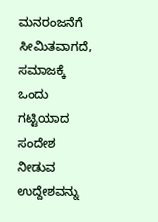ಮನರಂಜನೆಗೆ ಸೀಮಿತವಾಗದೆ, ಸಮಾಜಕ್ಕೆ ಒಂದು ಗಟ್ಟಿಯಾದ ಸಂದೇಶ ನೀಡುವ ಉದ್ದೇಶವನ್ನು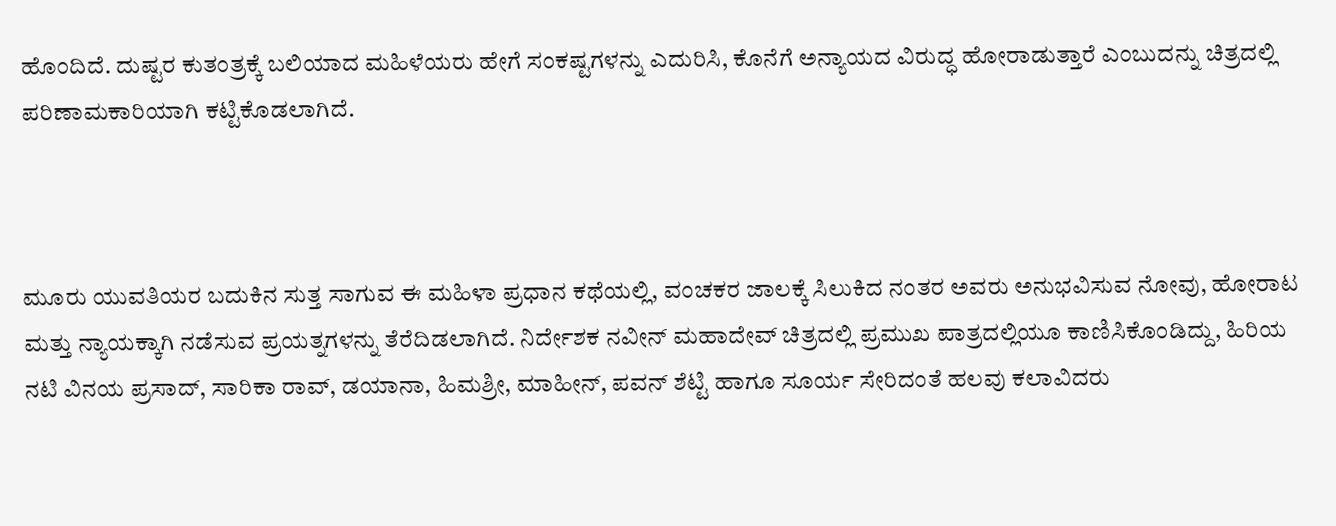ಹೊಂದಿದೆ. ದುಷ್ಟರ ಕುತಂತ್ರಕ್ಕೆ ಬಲಿಯಾದ ಮಹಿಳೆಯರು ಹೇಗೆ ಸಂಕಷ್ಟಗಳನ್ನು ಎದುರಿಸಿ, ಕೊನೆಗೆ ಅನ್ಯಾಯದ ವಿರುದ್ಧ ಹೋರಾಡುತ್ತಾರೆ ಎಂಬುದನ್ನು ಚಿತ್ರದಲ್ಲಿ ಪರಿಣಾಮಕಾರಿಯಾಗಿ ಕಟ್ಟಿಕೊಡಲಾಗಿದೆ.



ಮೂರು ಯುವತಿಯರ ಬದುಕಿನ ಸುತ್ತ ಸಾಗುವ ಈ ಮಹಿಳಾ ಪ್ರಧಾನ ಕಥೆಯಲ್ಲಿ, ವಂಚಕರ ಜಾಲಕ್ಕೆ ಸಿಲುಕಿದ ನಂತರ ಅವರು ಅನುಭವಿಸುವ ನೋವು, ಹೋರಾಟ ಮತ್ತು ನ್ಯಾಯಕ್ಕಾಗಿ ನಡೆಸುವ ಪ್ರಯತ್ನಗಳನ್ನು ತೆರೆದಿಡಲಾಗಿದೆ. ನಿರ್ದೇಶಕ ನವೀನ್ ಮಹಾದೇವ್ ಚಿತ್ರದಲ್ಲಿ ಪ್ರಮುಖ ಪಾತ್ರದಲ್ಲಿಯೂ ಕಾಣಿಸಿಕೊಂಡಿದ್ದು, ಹಿರಿಯ ನಟಿ ವಿನಯ ಪ್ರಸಾದ್, ಸಾರಿಕಾ ರಾವ್, ಡಯಾನಾ, ಹಿಮಶ್ರೀ, ಮಾಹೀನ್, ಪವನ್ ಶೆಟ್ಟಿ ಹಾಗೂ ಸೂರ್ಯ ಸೇರಿದಂತೆ ಹಲವು ಕಲಾವಿದರು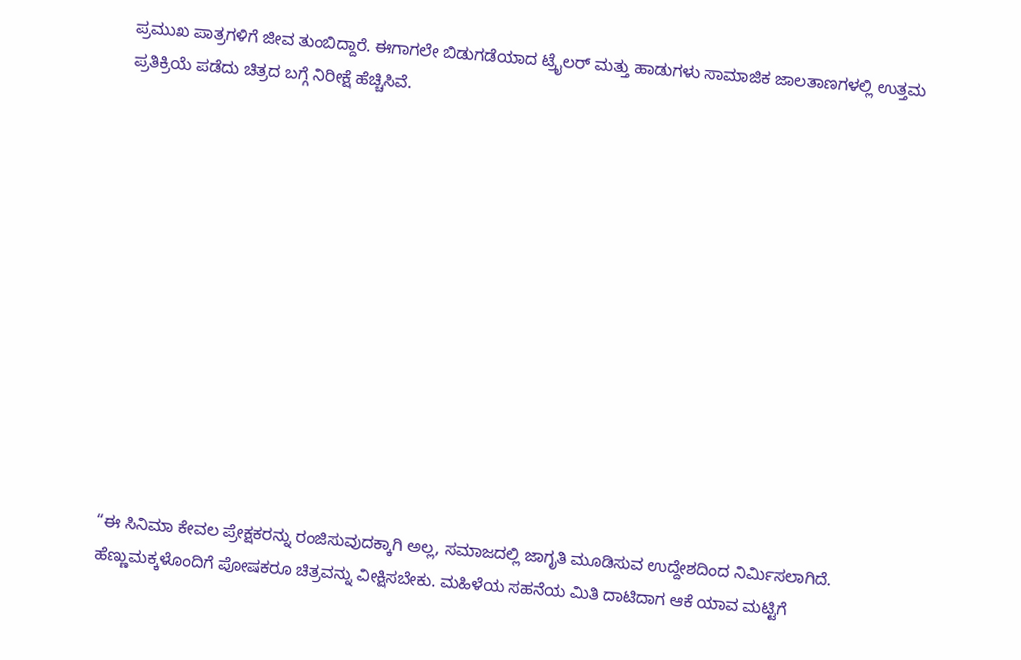ಪ್ರಮುಖ ಪಾತ್ರಗಳಿಗೆ ಜೀವ ತುಂಬಿದ್ದಾರೆ. ಈಗಾಗಲೇ ಬಿಡುಗಡೆಯಾದ ಟ್ರೈಲರ್ ಮತ್ತು ಹಾಡುಗಳು ಸಾಮಾಜಿಕ ಜಾಲತಾಣಗಳಲ್ಲಿ ಉತ್ತಮ ಪ್ರತಿಕ್ರಿಯೆ ಪಡೆದು ಚಿತ್ರದ ಬಗ್ಗೆ ನಿರೀಕ್ಷೆ ಹೆಚ್ಚಿಸಿವೆ.













“ಈ ಸಿನಿಮಾ ಕೇವಲ ಪ್ರೇಕ್ಷಕರನ್ನು ರಂಜಿಸುವುದಕ್ಕಾಗಿ ಅಲ್ಲ, ಸಮಾಜದಲ್ಲಿ ಜಾಗೃತಿ ಮೂಡಿಸುವ ಉದ್ದೇಶದಿಂದ ನಿರ್ಮಿಸಲಾಗಿದೆ. ಹೆಣ್ಣುಮಕ್ಕಳೊಂದಿಗೆ ಪೋಷಕರೂ ಚಿತ್ರವನ್ನು ವೀಕ್ಷಿಸಬೇಕು. ಮಹಿಳೆಯ ಸಹನೆಯ ಮಿತಿ ದಾಟಿದಾಗ ಆಕೆ ಯಾವ ಮಟ್ಟಿಗೆ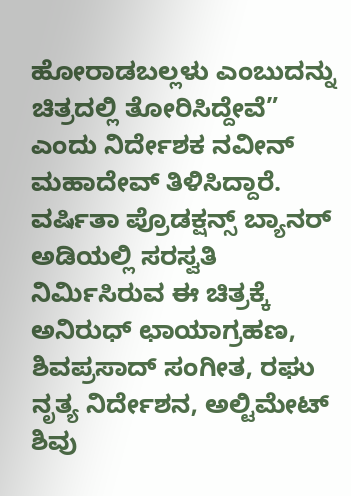ಹೋರಾಡಬಲ್ಲಳು ಎಂಬುದನ್ನು ಚಿತ್ರದಲ್ಲಿ ತೋರಿಸಿದ್ದೇವೆ” ಎಂದು ನಿರ್ದೇಶಕ ನವೀನ್ ಮಹಾದೇವ್ ತಿಳಿಸಿದ್ದಾರೆ. ವರ್ಷಿತಾ ಪ್ರೊಡಕ್ಷನ್ಸ್ ಬ್ಯಾನರ್ ಅಡಿಯಲ್ಲಿ ಸರಸ್ವತಿ ನಿರ್ಮಿಸಿರುವ ಈ ಚಿತ್ರಕ್ಕೆ ಅನಿರುಧ್ ಛಾಯಾಗ್ರಹಣ, ಶಿವಪ್ರಸಾದ್ ಸಂಗೀತ, ರಘು ನೃತ್ಯ ನಿರ್ದೇಶನ, ಅಲ್ಟಿಮೇಟ್ ಶಿವು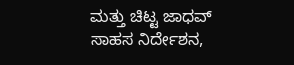ಮತ್ತು ಚಿಟ್ಟ ಜಾಧವ್ ಸಾಹಸ ನಿರ್ದೇಶನ,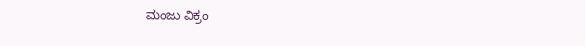ಮಂಜು ವಿಕ್ರಂ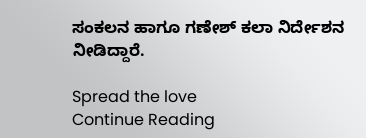ಸಂಕಲನ ಹಾಗೂ ಗಣೇಶ್ ಕಲಾ ನಿರ್ದೇಶನ ನೀಡಿದ್ದಾರೆ.

Spread the love
Continue Reading